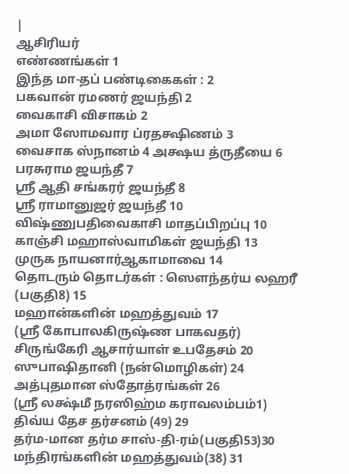|
ஆசிரியர்
எண்ணங்கள் 1
இந்த மா-தப் பண்டிகைகள் : 2
பகவான் ரமணர் ஜயந்தி 2
வைகாசி விசாகம் 2
அமா ஸோமவார ப்ரதக்ஷிணம் 3
வைசாக ஸ்நானம் 4 அக்ஷய த்ருதீயை 6
பரசுராம ஜயந்தீ 7
ஸ்ரீ ஆதி சங்கரர் ஜயந்தீ 8
ஸ்ரீ ராமானுஜர் ஜயந்தீ 10
விஷ்ணுபதிவைகாசி மாதப்பிறப்பு 10
காஞ்சி மஹாஸ்வாமிகள் ஜயந்தி 13
முருக நாயனார்ஆகாமாவை 14
தொடரும் தொடர்கள் : ஸௌந்தர்ய லஹரீ (பகுதி8) 15
மஹான்களின் மஹத்துவம் 17
(ஸ்ரீ கோபாலகிருஷ்ண பாகவதர்)
சிருங்கேரி ஆசார்யாள் உபதேசம் 20
ஸுபாஷிதானி (நன்மொழிகள்) 24
அத்புதமான ஸ்தோத்ரங்கள் 26
(ஸ்ரீ லக்ஷ்மீ நரஸிஹ்ம கராவலம்பம்1)
திவ்ய தேச தர்சனம் (49) 29
தர்ம-மான தர்ம சாஸ்-தி-ரம்(பகுதி53)30
மந்திரங்களின் மஹத்துவம்(38) 31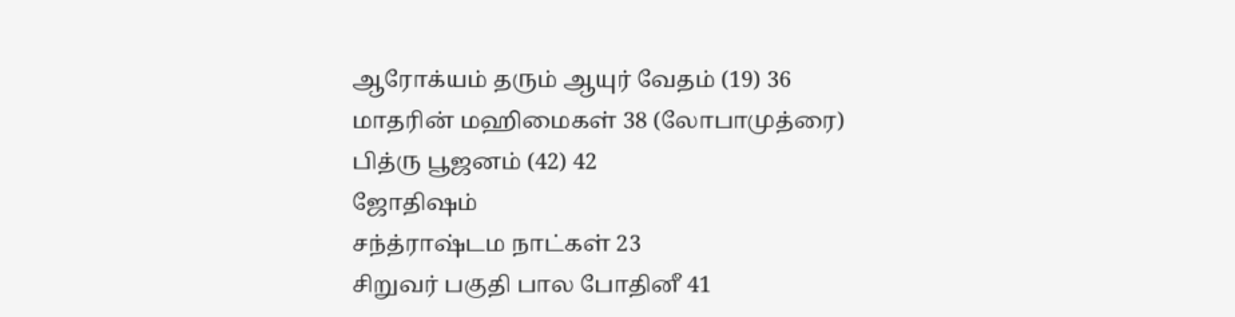ஆரோக்யம் தரும் ஆயுர் வேதம் (19) 36
மாதரின் மஹிமைகள் 38 (லோபாமுத்ரை)
பித்ரு பூஜனம் (42) 42
ஜோதிஷம்
சந்த்ராஷ்டம நாட்கள் 23
சிறுவர் பகுதி பால போதினீ 41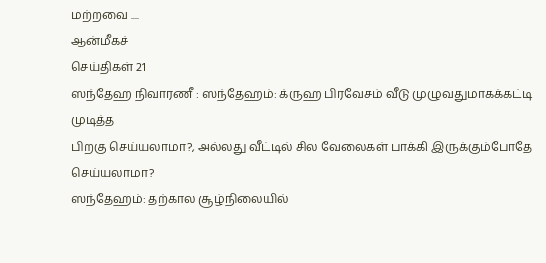மற்றவை ....
ஆன்மீகச்
செய்திகள் 21
ஸந்தேஹ நிவாரணீ : ஸந்தேஹம்: க்ருஹ பிரவேசம் வீடு முழுவதுமாகக்கட்டி முடித்த
பிறகு செய்யலாமா?, அல்லது வீட்டில் சில வேலைகள் பாக்கி இருக்கும்போதே செய்யலாமா?
ஸந்தேஹம்: தற்கால சூழ்நிலையில்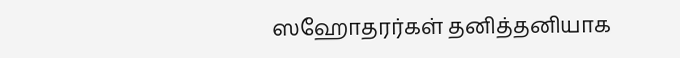ஸஹோதரர்கள் தனித்தனியாக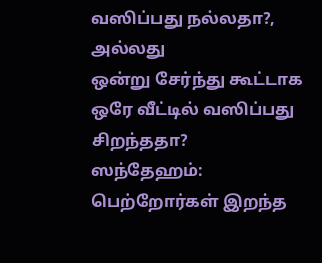வஸிப்பது நல்லதா?, அல்லது
ஒன்று சேர்ந்து கூட்டாக ஒரே வீட்டில் வஸிப்பது சிறந்ததா?
ஸந்தேஹம்: பெற்றோர்கள் இறந்த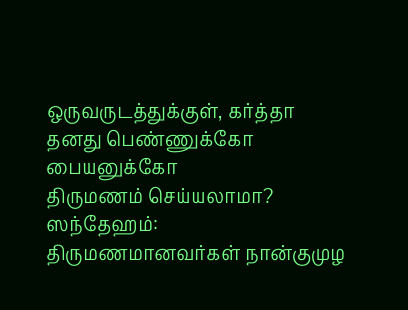ஒருவருடத்துக்குள், கர்த்தா தனது பெண்ணுக்கோ பையனுக்கோ
திருமணம் செய்யலாமா?
ஸந்தேஹம்: திருமணமானவர்கள் நான்குமுழ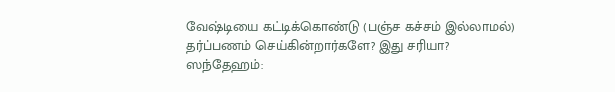வேஷ்டியை கட்டிக்கொண்டு (பஞ்ச கச்சம் இல்லாமல்)
தர்ப்பணம் செய்கின்றார்களே? இது சரியா?
ஸந்தேஹம்: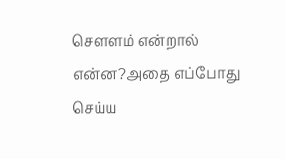சௌளம் என்றால் என்ன?அதை எப்போது செய்ய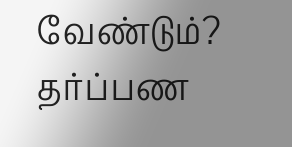வேண்டும்?
தர்ப்பண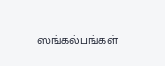ஸங்கல்பங்கள்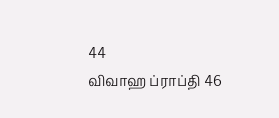44
விவாஹ ப்ராப்தி 46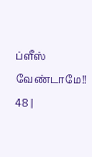ப்ளீஸ் வேண்டாமே!! 48 |